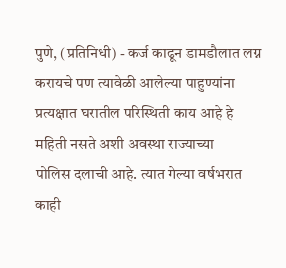पुणे, (प्रतिनिधी) - कर्ज काढून डामडौलात लग्न करायचे पण त्यावेळी आलेल्या पाहुण्यांना प्रत्यक्षात घरातील परिस्थिती काय आहे हे महिती नसते अशी अवस्था राज्याच्या
पोलिस दलाची आहे. त्यात गेल्या वर्षभरात काही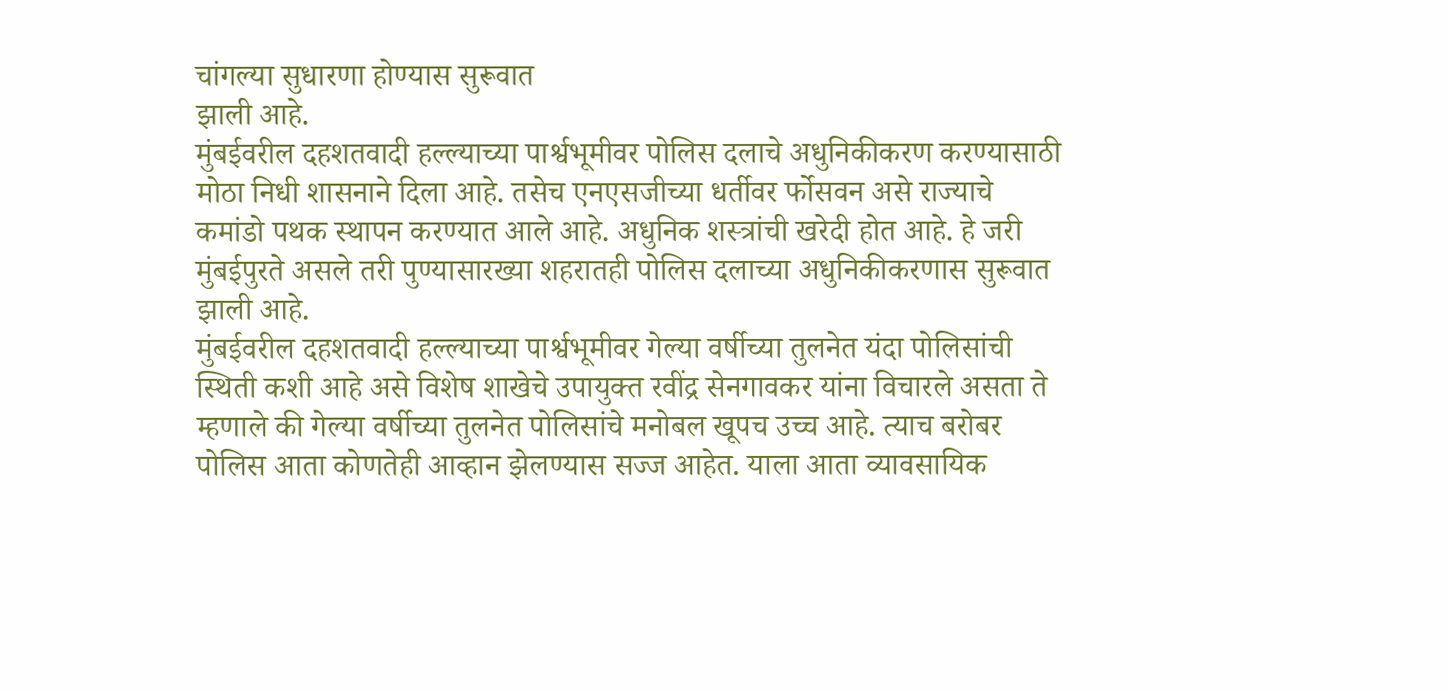चांगल्या सुधारणा होण्यास सुरूवात
झाली आहे.
मुंबईवरील दहशतवादी हल्ल्याच्या पार्श्वभूमीवर पोलिस दलाचे अधुनिकीकरण करण्यासाठी
मोठा निधी शासनाने दिला आहे. तसेच एनएसजीच्या धर्तीवर र्फोसवन असे राज्याचे
कमांडो पथक स्थापन करण्यात आले आहे. अधुनिक शस्त्रांची खरेदी होत आहे. हे जरी
मुंबईपुरते असले तरी पुण्यासारख्या शहरातही पोलिस दलाच्या अधुनिकीकरणास सुरूवात
झाली आहे.
मुंबईवरील दहशतवादी हल्ल्याच्या पार्श्वभूमीवर गेल्या वर्षीच्या तुलनेत यंदा पोलिसांची
स्थिती कशी आहे असे विशेष शाखेचे उपायुक्त रवींद्र सेनगावकर यांना विचारले असता ते
म्हणाले की गेल्या वर्षीच्या तुलनेत पोलिसांचे मनोबल खूपच उच्च आहे. त्याच बरोबर
पोलिस आता कोणतेही आव्हान झेलण्यास सज्ज आहेत. याला आता व्यावसायिक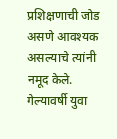प्रशिक्षणाची जोड असणे आवश्यक असल्याचे त्यांनी नमूद केले.
गेल्यावर्षी युवा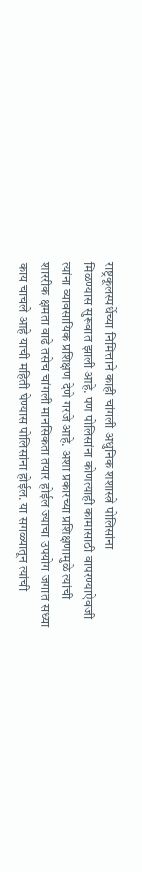राष्ट्रकूलस्पर्धेच्या निमित्ताने काही चांगली अधुनिक शशास्त्रे पोलिसांना
मिळण्यास सुरूवात झाली आहे. पण पोलिसांना कोणत्याही कामासाठी वापरण्याऐवजी
त्यांना व्यावसायिक प्रशिक्षण देणे गरजे आहे. अशा प्रकारच्या प्रशिक्षणामुळे त्यांची
शाररीक क्षमता वाढे तसेच चांगली मानसिकता तयार होईल ज्याचा उपयोग जगात सध्या
काय चाचले आहे याची महिती घेण्यास पोलिसांना होईल. या सगळ्यातून त्यांची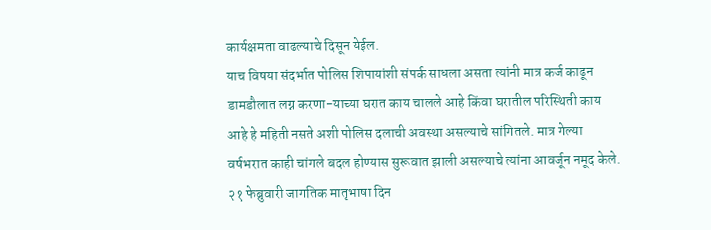कार्यक्षमता वाढल्याचे दिसून येईल.
याच विषया संदर्भात पोलिस शिपायांशी संपर्क साधला असता त्यांनी मात्र कर्ज काढून
डामडौलात लग्न करणा-याच्या घरात काय चालले आहे किंवा घरातील परिस्थिती काय
आहे हे महिती नसते अशी पोलिस दलाची अवस्था असल्याचे सांगितले. मात्र गेल्या
वर्षभरात काही चांगले बदल होण्यास सुरूवात झाली असल्याचे त्यांना आवर्जून नमूद केले.
२१ फेब्रुवारी जागतिक मातृभाषा दिन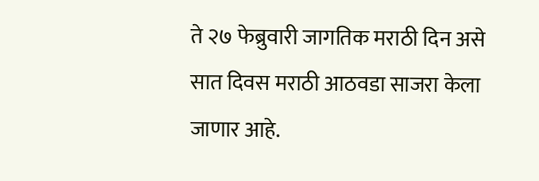ते २७ फेब्रुवारी जागतिक मराठी दिन असे सात दिवस मराठी आठवडा साजरा केला जाणार आहे.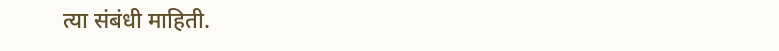त्या संबंधी माहिती.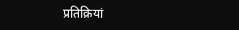प्रतिक्रियां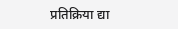प्रतिक्रिया द्या